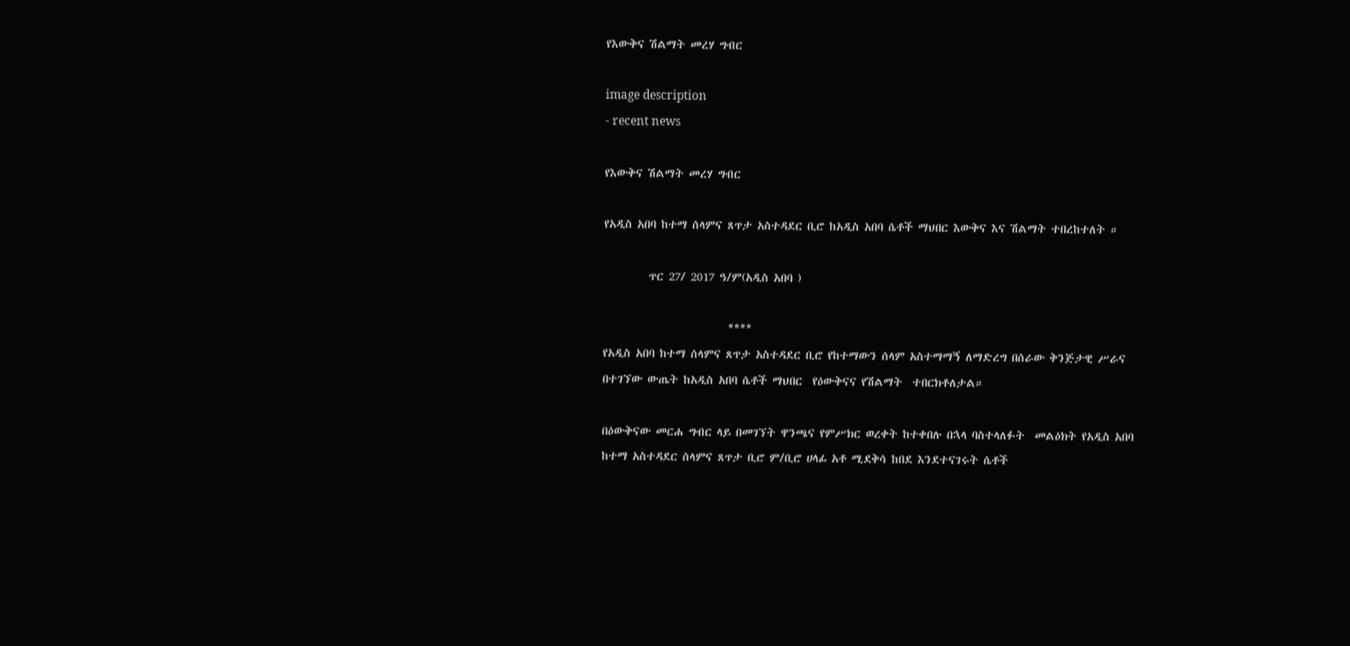የእውቅና ሽልማት መረሃ ግብር

image description
- recent news

የእውቅና ሽልማት መረሃ ግብር

የአዲስ አበባ ከተማ ሰላምና ጸጥታ አስተዳደር ቢሮ ከአዲስ አበባ ሴቶች ማህበር እውቅና እና ሽልማት ተበረከተለት ።

         ጥር 27/ 2017 ዓ/ም(አዲስ አበባ )

                         ****
የአዲስ አበባ ከተማ ሰላምና ጸጥታ አስተዳደር ቢሮ የከተማውን ሰላም አስተማማኝ ለማድረግ በሰራው ቅንጅታዊ ሥራና በተገኘው ውጤት ከአዲስ አበባ ሴቶች ማህበር  የዕውቅናና የሽልማት  ተበርክቶለታል።

በዕውቅናው መርሐ ግብር ላይ በመገኘት ዋንጫና የምሥክር ወረቀት ከተቀበሉ በኋላ ባስተላለፉት  መልዕክት የአዲስ አበባ ከተማ አስተዳደር ሰላምና ጸጥታ ቢሮ ም/ቢሮ ሀላፊ አቶ ሚደቅሳ ከበደ እንደተናገሩት ሴቶች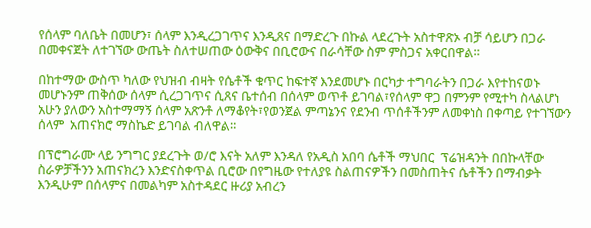የሰላም ባለቤት በመሆን፣ ሰላም እንዲረጋገጥና እንዲጸና በማድረጉ በኩል ላደረጉት አስተዋጽኦ ብቻ ሳይሆን በጋራ በመቀናጀት ለተገኘው ውጤት ስለተሠጠው ዕውቅና በቢሮውና በራሳቸው ስም ምስጋና አቀርበዋል።

በከተማው ውስጥ ካለው የህዝብ ብዛት የሴቶች ቁጥር ከፍተኛ እንደመሆኑ በርካታ ተግባራትን በጋራ እየተከናወኑ መሆኑንም ጠቅሰው ሰላም ሲረጋገጥና ሲጸና ቤተሰብ በሰላም ወጥቶ ይገባል፣የሰላም ዋጋ በምንም የሚተካ ስላልሆነ አሁን ያለውን አስተማማኝ ሰላም አጽንቶ ለማቆየት፣የወንጀል ምጣኔንና የደንብ ጥሰቶችንም ለመቀነስ በቀጣይ የተገኘውን ሰላም  አጠናክሮ ማስኬድ ይገባል ብለዋል።

በፕሮግራሙ ላይ ንግግር ያደረጉት ወ/ሮ እናት አለም እንዳለ የአዲስ አበባ ሴቶች ማህበር  ፕሬዝዳንት በበኩላቸው ስራዎቻችንን አጠናክረን እንድናስቀጥል ቢሮው በየግዜው የተለያዩ ስልጠናዎችን በመስጠትና ሴቶችን በማብቃት እንዲሁም በሰላምና በመልካም አስተዳደር ዙሪያ አብረን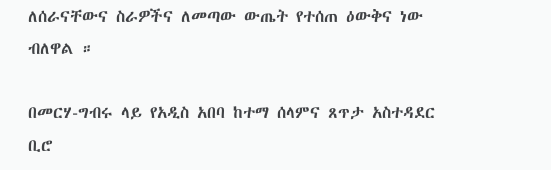ለሰራናቸውና ስራዎችና ለመጣው ውጤት የተሰጠ ዕውቅና ነው ብለዋል ።

በመርሃ-ግብሩ ላይ የአዲስ አበባ ከተማ ሰላምና ጸጥታ አስተዳደር ቢሮ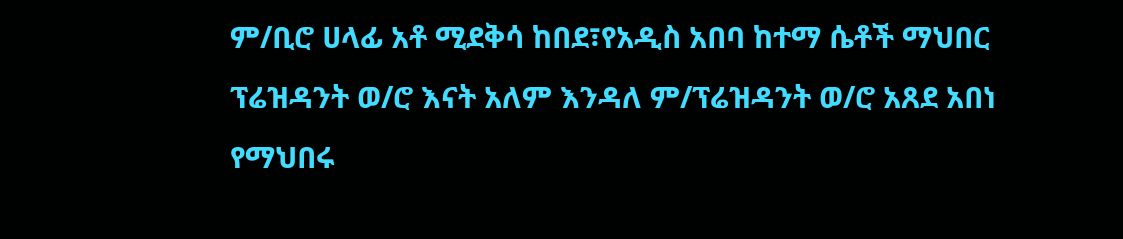ም/ቢሮ ሀላፊ አቶ ሚደቅሳ ከበደ፣የአዲስ አበባ ከተማ ሴቶች ማህበር  ፕሬዝዳንት ወ/ሮ እናት አለም እንዳለ ም/ፕሬዝዳንት ወ/ሮ አጸደ አበነ የማህበሩ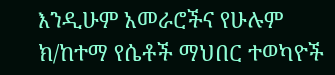እንዲሁም አመራሮችና የሁሉም ክ/ከተማ የሴቶች ማህበር ተወካዮች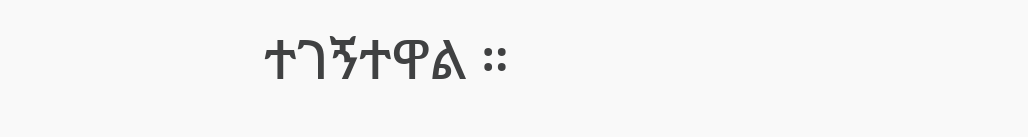ተገኝተዋል ።